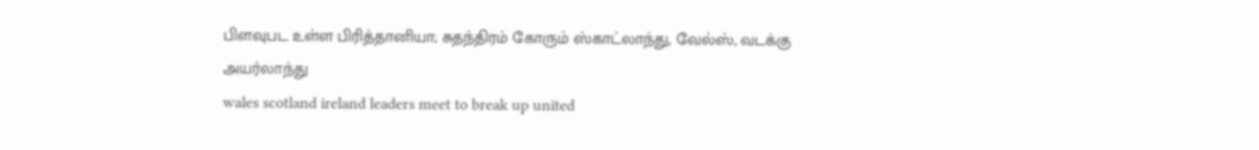பிளவுபட உள்ள பிரித்தானியா; சுதந்திரம் கோரும் ஸ்காட்லாந்து, வேல்ஸ், வடக்கு அயர்லாந்து
wales scotland ireland leaders meet to break up united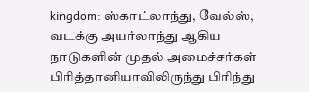kingdom: ஸ்காட்லாந்து, வேல்ஸ், வடக்கு அயர்லாந்து ஆகிய நாடுகளின் முதல் அமைச்சர்கள் பிரித்தானியாவிலிருந்து பிரிந்து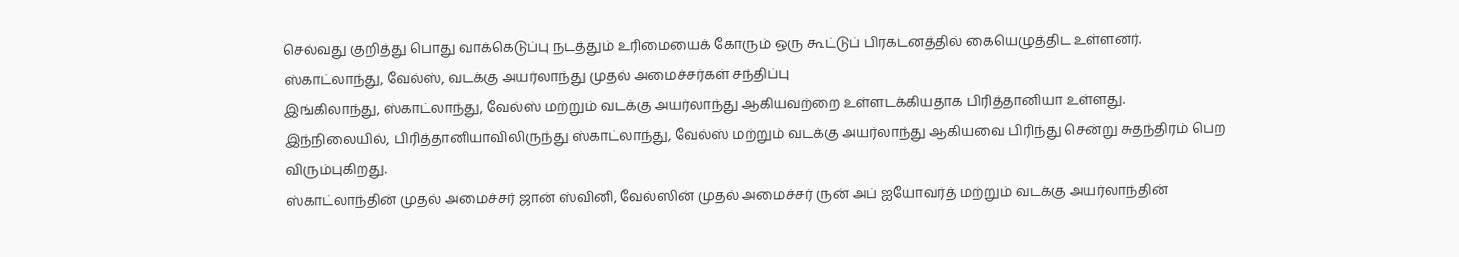செல்வது குறித்து பொது வாக்கெடுப்பு நடத்தும் உரிமையைக் கோரும் ஒரு கூட்டுப் பிரகடனத்தில் கையெழுத்திட உள்ளனர்.
ஸ்காட்லாந்து, வேல்ஸ், வடக்கு அயர்லாந்து முதல் அமைச்சர்கள் சந்திப்பு
இங்கிலாந்து, ஸ்காட்லாந்து, வேல்ஸ் மற்றும் வடக்கு அயர்லாந்து ஆகியவற்றை உள்ளடக்கியதாக பிரித்தானியா உள்ளது.
இந்நிலையில், பிரித்தானியாவிலிருந்து ஸ்காட்லாந்து, வேல்ஸ் மற்றும் வடக்கு அயர்லாந்து ஆகியவை பிரிந்து சென்று சுதந்திரம் பெற விரும்புகிறது.
ஸ்காட்லாந்தின் முதல் அமைச்சர் ஜான் ஸ்வினி, வேல்ஸின் முதல் அமைச்சர் ருன் அப் ஐயோவர்த் மற்றும் வடக்கு அயர்லாந்தின்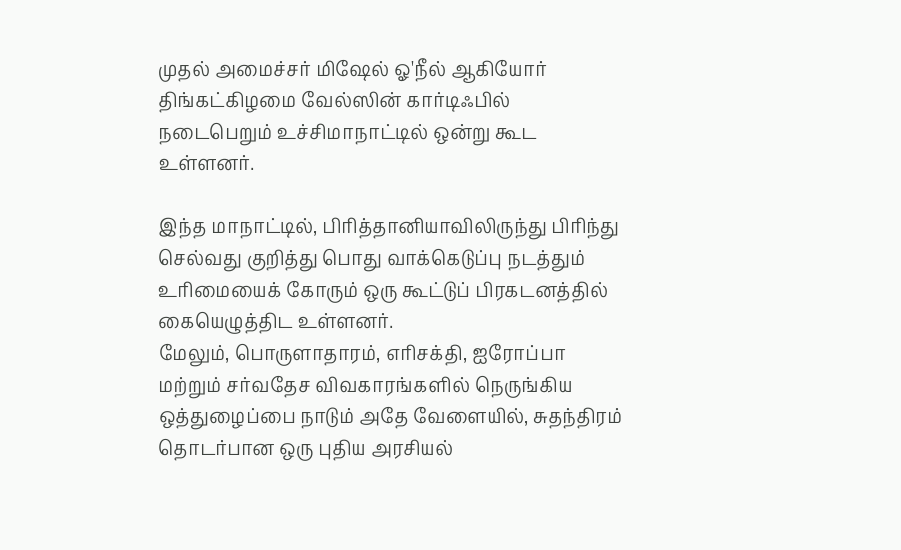முதல் அமைச்சர் மிஷேல் ஓ'நீல் ஆகியோர் திங்கட்கிழமை வேல்ஸின் கார்டிஃபில் நடைபெறும் உச்சிமாநாட்டில் ஒன்று கூட உள்ளனர்.

இந்த மாநாட்டில், பிரித்தானியாவிலிருந்து பிரிந்து செல்வது குறித்து பொது வாக்கெடுப்பு நடத்தும் உரிமையைக் கோரும் ஒரு கூட்டுப் பிரகடனத்தில் கையெழுத்திட உள்ளனர்.
மேலும், பொருளாதாரம், எரிசக்தி, ஐரோப்பா மற்றும் சர்வதேச விவகாரங்களில் நெருங்கிய ஒத்துழைப்பை நாடும் அதே வேளையில், சுதந்திரம் தொடர்பான ஒரு புதிய அரசியல்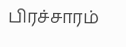பிரச்சாரம்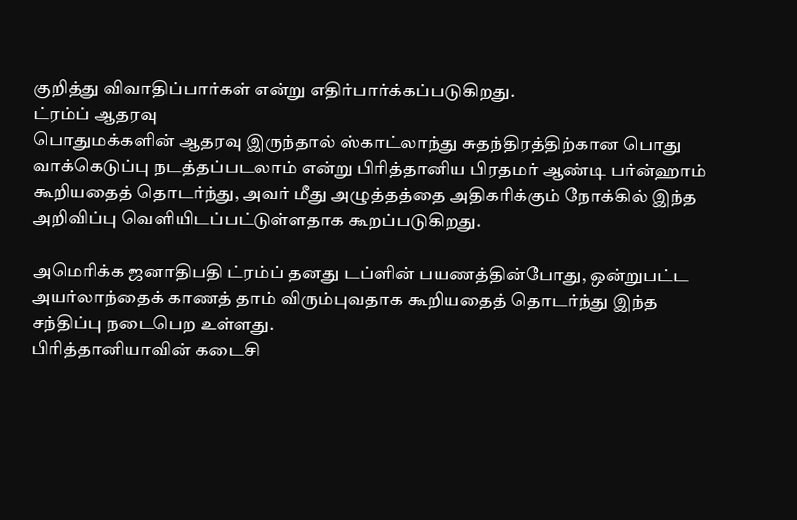குறித்து விவாதிப்பார்கள் என்று எதிர்பார்க்கப்படுகிறது.
ட்ரம்ப் ஆதரவு
பொதுமக்களின் ஆதரவு இருந்தால் ஸ்காட்லாந்து சுதந்திரத்திற்கான பொது வாக்கெடுப்பு நடத்தப்படலாம் என்று பிரித்தானிய பிரதமர் ஆண்டி பர்ன்ஹாம் கூறியதைத் தொடர்ந்து, அவர் மீது அழுத்தத்தை அதிகரிக்கும் நோக்கில் இந்த அறிவிப்பு வெளியிடப்பட்டுள்ளதாக கூறப்படுகிறது.

அமெரிக்க ஜனாதிபதி ட்ரம்ப் தனது டப்ளின் பயணத்தின்போது, ஒன்றுபட்ட அயர்லாந்தைக் காணத் தாம் விரும்புவதாக கூறியதைத் தொடர்ந்து இந்த சந்திப்பு நடைபெற உள்ளது.
பிரித்தானியாவின் கடைசி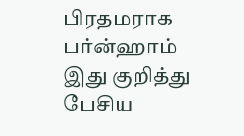பிரதமராக பர்ன்ஹாம்
இது குறித்து பேசிய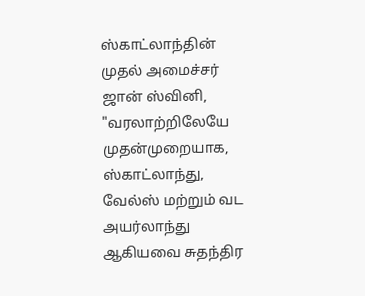ஸ்காட்லாந்தின் முதல் அமைச்சர் ஜான் ஸ்வினி, "வரலாற்றிலேயே முதன்முறையாக, ஸ்காட்லாந்து, வேல்ஸ் மற்றும் வட அயர்லாந்து ஆகியவை சுதந்திர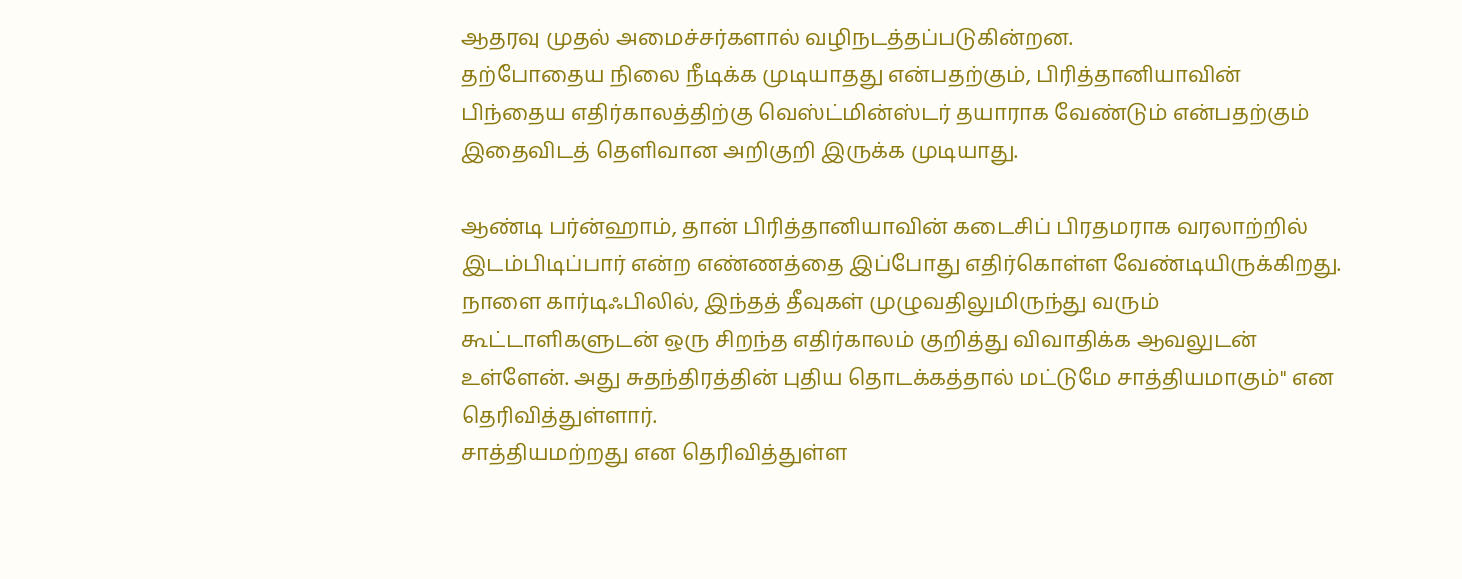ஆதரவு முதல் அமைச்சர்களால் வழிநடத்தப்படுகின்றன.
தற்போதைய நிலை நீடிக்க முடியாதது என்பதற்கும், பிரித்தானியாவின் பிந்தைய எதிர்காலத்திற்கு வெஸ்ட்மின்ஸ்டர் தயாராக வேண்டும் என்பதற்கும் இதைவிடத் தெளிவான அறிகுறி இருக்க முடியாது.

ஆண்டி பர்ன்ஹாம், தான் பிரித்தானியாவின் கடைசிப் பிரதமராக வரலாற்றில் இடம்பிடிப்பார் என்ற எண்ணத்தை இப்போது எதிர்கொள்ள வேண்டியிருக்கிறது.
நாளை கார்டிஃபிலில், இந்தத் தீவுகள் முழுவதிலுமிருந்து வரும் கூட்டாளிகளுடன் ஒரு சிறந்த எதிர்காலம் குறித்து விவாதிக்க ஆவலுடன் உள்ளேன். அது சுதந்திரத்தின் புதிய தொடக்கத்தால் மட்டுமே சாத்தியமாகும்" என தெரிவித்துள்ளார்.
சாத்தியமற்றது என தெரிவித்துள்ள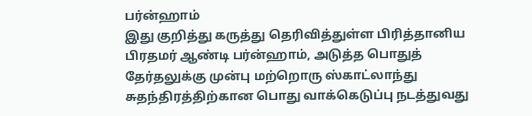பர்ன்ஹாம்
இது குறித்து கருத்து தெரிவித்துள்ள பிரித்தானிய பிரதமர் ஆண்டி பர்ன்ஹாம், அடுத்த பொதுத் தேர்தலுக்கு முன்பு மற்றொரு ஸ்காட்லாந்து சுதந்திரத்திற்கான பொது வாக்கெடுப்பு நடத்துவது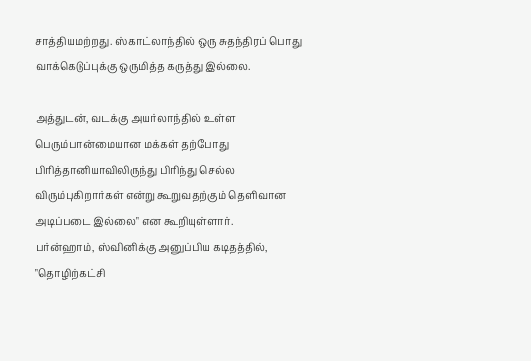சாத்தியமற்றது. ஸ்காட்லாந்தில் ஒரு சுதந்திரப் பொது வாக்கெடுப்புக்கு ஒருமித்த கருத்து இல்லை.

அத்துடன், வடக்கு அயர்லாந்தில் உள்ள பெரும்பான்மையான மக்கள் தற்போது பிரித்தானியாவிலிருந்து பிரிந்து செல்ல விரும்புகிறார்கள் என்று கூறுவதற்கும் தெளிவான அடிப்படை இல்லை" என கூறியுள்ளார்.
பர்ன்ஹாம், ஸ்வினிக்கு அனுப்பிய கடிதத்தில், "தொழிற்கட்சி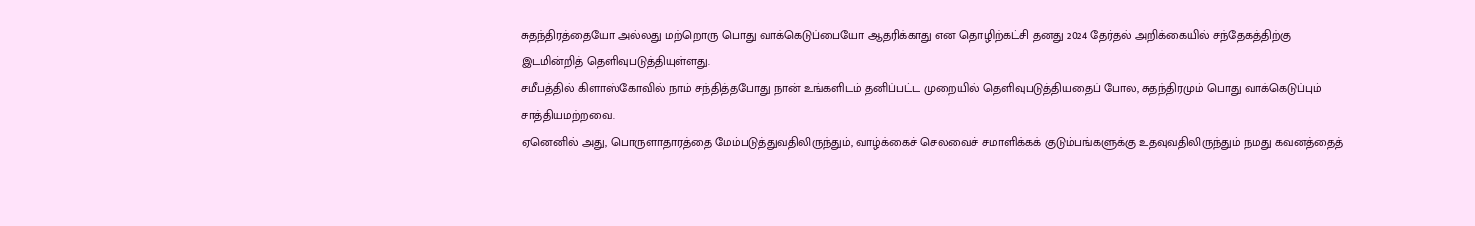சுதந்திரத்தையோ அல்லது மற்றொரு பொது வாக்கெடுப்பையோ ஆதரிக்காது என தொழிற்கட்சி தனது 2024 தேர்தல் அறிக்கையில் சந்தேகத்திற்கு இடமின்றித் தெளிவுபடுத்தியுள்ளது.
சமீபத்தில் கிளாஸ்கோவில் நாம் சந்தித்தபோது நான் உங்களிடம் தனிப்பட்ட முறையில் தெளிவுபடுத்தியதைப் போல, சுதந்திரமும் பொது வாக்கெடுப்பும் சாத்தியமற்றவை.
ஏனெனில் அது, பொருளாதாரத்தை மேம்படுத்துவதிலிருந்தும், வாழ்க்கைச் செலவைச் சமாளிக்கக் குடும்பங்களுக்கு உதவுவதிலிருந்தும் நமது கவனத்தைத்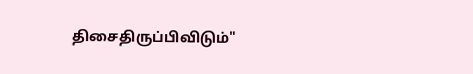திசைதிருப்பிவிடும்"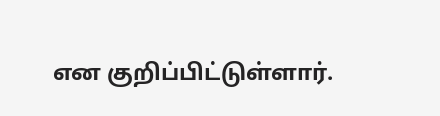என குறிப்பிட்டுள்ளார்.